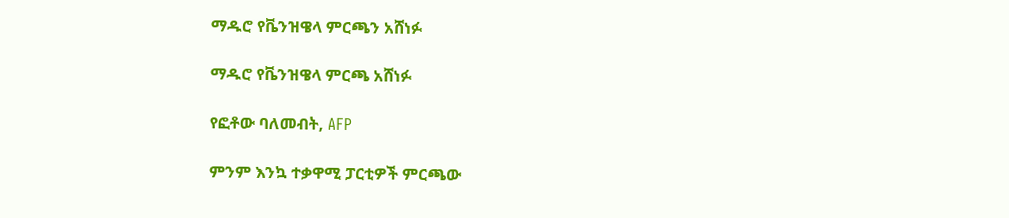ማዱሮ የቬንዝዌላ ምርጫን አሸነፉ

ማዱሮ የቬንዝዌላ ምርጫ አሸነፉ

የፎቶው ባለመብት, AFP

ምንም እንኳ ተቃዋሚ ፓርቲዎች ምርጫው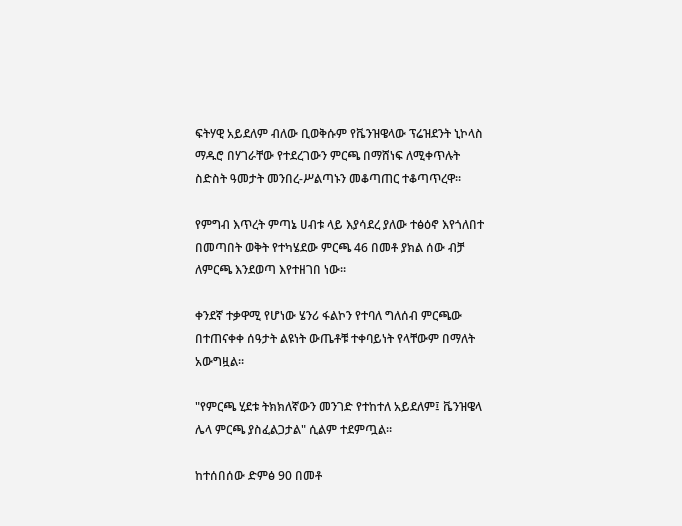ፍትሃዊ አይደለም ብለው ቢወቅሱም የቬንዝዌላው ፕሬዝደንት ኒኮላስ ማዱሮ በሃገራቸው የተደረገውን ምርጫ በማሸነፍ ለሚቀጥሉት ስድስት ዓመታት መንበረ-ሥልጣኑን መቆጣጠር ተቆጣጥረዋ።

የምግብ እጥረት ምጣኔ ሀብቱ ላይ እያሳደረ ያለው ተፅዕኖ እየጎለበተ በመጣበት ወቅት የተካሄደው ምርጫ 46 በመቶ ያክል ሰው ብቻ ለምርጫ እንደወጣ እየተዘገበ ነው።

ቀንደኛ ተቃዋሚ የሆነው ሄንሪ ፋልኮን የተባለ ግለሰብ ምርጫው በተጠናቀቀ ሰዓታት ልዩነት ውጤቶቹ ተቀባይነት የላቸውም በማለት አውግዟል።

"የምርጫ ሂደቱ ትክክለኛውን መንገድ የተከተለ አይደለም፤ ቬንዝዌላ ሌላ ምርጫ ያስፈልጋታል" ሲልም ተደምጧል።

ከተሰበሰው ድምፅ 90 በመቶ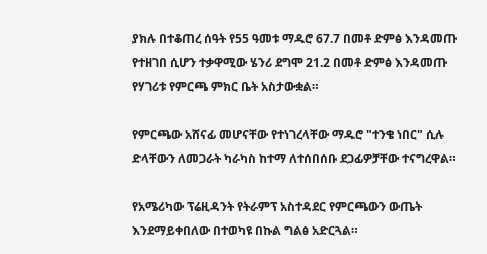ያክሉ በተቆጠረ ሰዓት የ55 ዓመቱ ማዱሮ 67.7 በመቶ ድምፅ እንዳመጡ የተዘገበ ሲሆን ተቃዋሚው ሄንሪ ደግሞ 21.2 በመቶ ድምፅ እንዳመጡ የሃገሪቱ የምርጫ ምክር ቤት አስታውቋል።

የምርጫው አሸናፊ መሆናቸው የተነገረላቸው ማዱሮ "ተንቄ ነበር" ሲሉ ድላቸውን ለመጋራት ካራካስ ከተማ ለተሰበሰቡ ደጋፊዎቻቸው ተናግረዋል።

የአሜሪካው ፕሬዚዳንት የትራምፕ አስተዳደር የምርጫውን ውጤት እንደማይቀበለው በተወካዩ በኩል ግልፅ አድርጓል።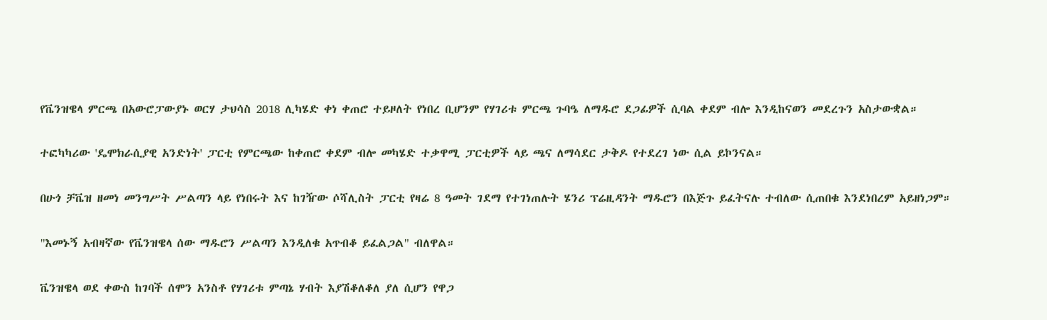የቬንዝዌላ ምርጫ በአውሮፓውያኑ ወርሃ ታህሳስ 2018 ሊካሄድ ቀነ ቀጠሮ ተይዞለት የነበረ ቢሆንም የሃገሪቱ ምርጫ ጉባዔ ለማዱሮ ደጋፊዎች ሲባል ቀደም ብሎ እንዲከናወን መደረጉን አስታውቋል።

ተፎካካሪው 'ዴሞክራሲያዊ አንድነት' ፓርቲ የምርጫው ከቀጠሮ ቀደም ብሎ መካሄድ ተቃዋሚ ፓርቲዎች ላይ ጫና ለማሳደር ታቅዶ የተደረገ ነው ሲል ይኮንናል።

በሁጎ ቻቬዝ ዘመነ መንግሥት ሥልጣን ላይ የነበሩት እና ከገዥው ሶሻሊስት ፓርቲ የዛሬ 8 ዓመት ገደማ የተገነጠሉት ሄንሪ ፕሬዚዳንት ማዱሮን በእጅጉ ይፈትናሉ ተብለው ሲጠበቁ እንደነበረም አይዘነጋም።

"እመኑኝ አብዛኛው የቬንዝዌላ ሰው ማዱሮን ሥልጣን እንዲለቁ አጥብቆ ይፈልጋል" ብለዋል።

ቬንዝዌላ ወደ ቀውስ ከገባች ሰሞን አንስቶ የሃገሪቱ ምጣኔ ሃብት እያሽቆለቆለ ያለ ሲሆን የዋጋ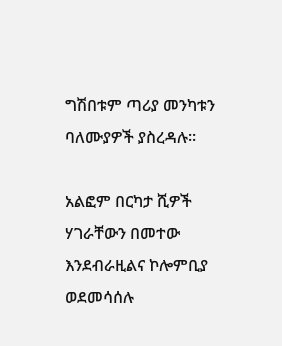ግሽበቱም ጣሪያ መንካቱን ባለሙያዎች ያስረዳሉ።

አልፎም በርካታ ሺዎች ሃገራቸውን በመተው እንደብራዚልና ኮሎምቢያ ወደመሳሰሉ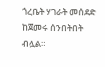ጎረቤት ሃገራት መሰደድ ከጀመሩ ሰንበትበት ብሏል።